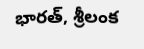భారత్, శ్రీలంక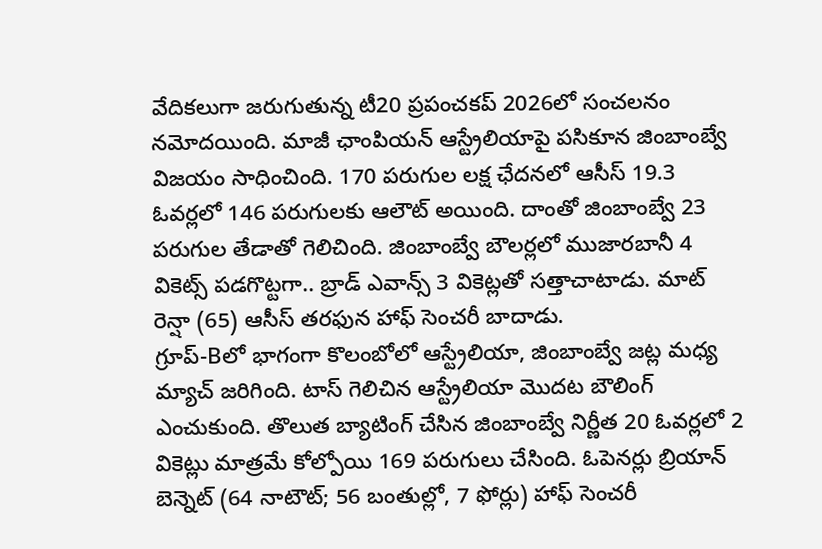వేదికలుగా జరుగుతున్న టీ20 ప్రపంచకప్ 2026లో సంచలనం నమోదయింది. మాజీ ఛాంపియన్ ఆస్ట్రేలియాపై పసికూన జింబాంబ్వే విజయం సాధించింది. 170 పరుగుల లక్ష ఛేదనలో ఆసీస్ 19.3 ఓవర్లలో 146 పరుగులకు ఆలౌట్ అయింది. దాంతో జింబాంబ్వే 23 పరుగుల తేడాతో గెలిచింది. జింబాంబ్వే బౌలర్లలో ముజారబానీ 4 వికెట్స్ పడగొట్టగా.. బ్రాడ్ ఎవాన్స్ 3 వికెట్లతో సత్తాచాటాడు. మాట్ రెన్షా (65) ఆసీస్ తరఫున హాఫ్ సెంచరీ బాదాడు.
గ్రూప్-Bలో భాగంగా కొలంబోలో ఆస్ట్రేలియా, జింబాంబ్వే జట్ల మధ్య మ్యాచ్ జరిగింది. టాస్ గెలిచిన ఆస్ట్రేలియా మొదట బౌలింగ్ ఎంచుకుంది. తొలుత బ్యాటింగ్ చేసిన జింబాంబ్వే నిర్ణీత 20 ఓవర్లలో 2 వికెట్లు మాత్రమే కోల్పోయి 169 పరుగులు చేసింది. ఓపెనర్లు బ్రియాన్ బెన్నెట్ (64 నాటౌట్; 56 బంతుల్లో, 7 ఫోర్లు) హాఫ్ సెంచరీ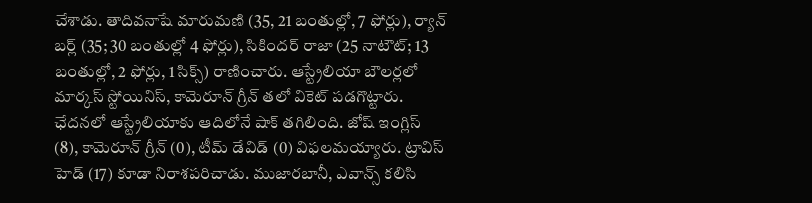చేశాడు. తాదివనాషే మారుమణి (35, 21 బంతుల్లో, 7 ఫోర్లు), ర్యాన్ బర్ల్ (35; 30 బంతుల్లో 4 ఫోర్లు), సికిందర్ రాజా (25 నాటౌట్; 13 బంతుల్లో, 2 ఫోర్లు, 1 సిక్స్) రాణించారు. ఆస్ట్రేలియా బౌలర్లలో మార్కస్ స్టోయినిస్, కామెరూన్ గ్రీన్ తలో వికెట్ పడగొట్టారు.
ఛేదనలో ఆస్ట్రేలియాకు ఆదిలోనే షాక్ తగిలింది. జోష్ ఇంగ్లిస్ (8), కామెరూన్ గ్రీన్ (0), టీమ్ డేవిడ్ (0) విఫలమయ్యారు. ట్రావిస్ హెడ్ (17) కూడా నిరాశపరిచాడు. ముజారబానీ, ఎవాన్స్ కలిసి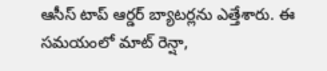ఆసీస్ టాప్ ఆర్డర్ బ్యాటర్లను ఎత్తేశారు. ఈ సమయంలో మాట్ రెన్షా,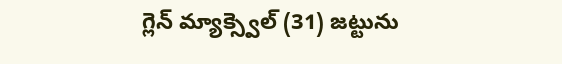గ్లెన్ మ్యాక్స్వెల్ (31) జట్టును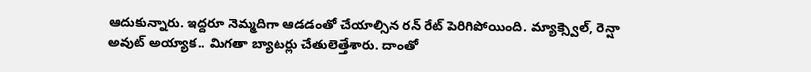ఆదుకున్నారు. ఇద్దరూ నెమ్మదిగా ఆడడంతో చేయాల్సిన రన్ రేట్ పెరిగిపోయింది. మ్యాక్స్వెల్, రెన్షా అవుట్ అయ్యాక.. మిగతా బ్యాటర్లు చేతులెత్తేశారు. దాంతో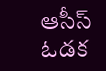ఆసీస్ ఓడక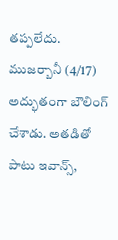తప్పలేదు. ముజర్బానీ (4/17) అద్భుతంగా బౌలింగ్ చేశాడు. అతడితో పాటు ఇవాన్స్,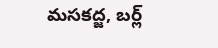మసకద్జ, బర్ల్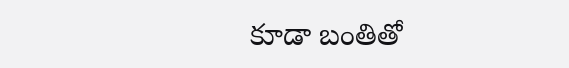కూడా బంతితో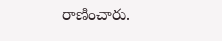రాణించారు.